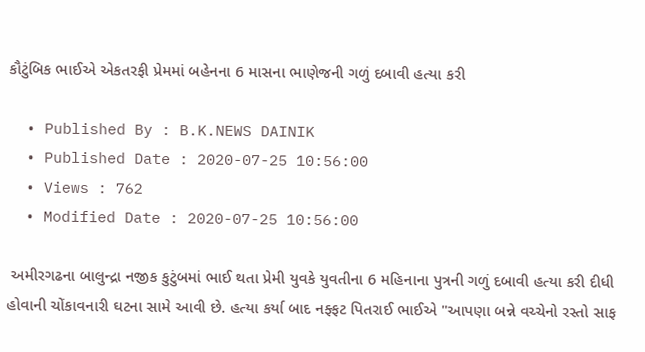કૌટુંબિક ભાઈએ એકતરફી પ્રેમમાં બહેનના 6 માસના ભાણેજની ગળું દબાવી હત્યા કરી

  • Published By : B.K.NEWS DAINIK
  • Published Date : 2020-07-25 10:56:00
  • Views : 762
  • Modified Date : 2020-07-25 10:56:00

 અમીરગઢના બાલુન્દ્રા નજીક કુટુંબમાં ભાઈ થતા પ્રેમી યુવકે યુવતીના 6 મહિનાના પુત્રની ગળું દબાવી હત્યા કરી દીધી હોવાની ચોંકાવનારી ઘટના સામે આવી છે. હત્યા કર્યા બાદ નફ્ફટ પિતરાઈ ભાઈએ "આપણા બન્ને વચ્ચેનો રસ્તો સાફ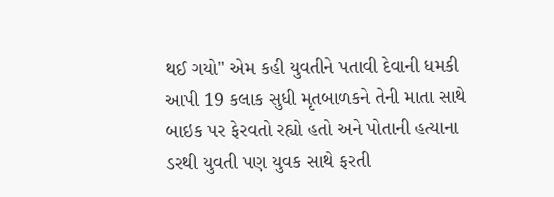થઈ ગયો" એમ કહી યુવતીને પતાવી દેવાની ધમકી આપી 19 કલાક સુધી મૃતબાળકને તેની માતા સાથે બાઇક પર ફેરવતો રહ્યો હતો અને પોતાની હત્યાના ડરથી યુવતી પણ યુવક સાથે ફરતી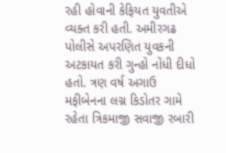રહી હોવાની કેફિયત યુવતીએ વ્યક્ત કરી હતી. અમીરગઢ પોલીસે અપરણિત યુવકની અટકાયત કરી ગુન્હો નોંધી દીધો હતો. ત્રણ વર્ષ અગાઉ મફીબેનના લગ્ન કિડોતર ગામે રહેતા ત્રિકમાજી સવાજી રબારી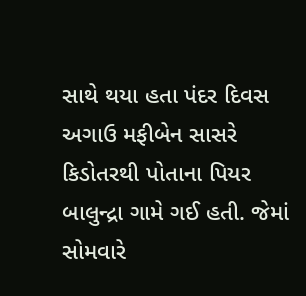સાથે થયા હતા પંદર દિવસ અગાઉ મફીબેન સાસરે કિડોતરથી પોતાના પિયર બાલુન્દ્રા ગામે ગઈ હતી. જેમાં સોમવારે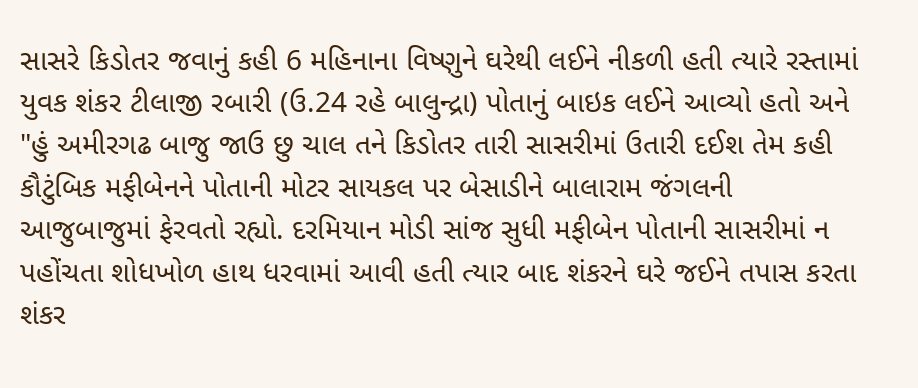સાસરે કિડોતર જવાનું કહી 6 મહિનાના વિષ્ણુને ઘરેથી લઈને નીકળી હતી ત્યારે રસ્તામાં યુવક શંકર ટીલાજી રબારી (ઉ.24 રહે બાલુન્દ્રા) પોતાનું બાઇક લઈને આવ્યો હતો અને "હું અમીરગઢ બાજુ જાઉ છુ ચાલ તને કિડોતર તારી સાસરીમાં ઉતારી દઈશ તેમ કહી કૌટુંબિક મફીબેનને પોતાની મોટર સાયકલ પર બેસાડીને બાલારામ જંગલની આજુબાજુમાં ફેરવતો રહ્યો. દરમિયાન મોડી સાંજ સુધી મફીબેન પોતાની સાસરીમાં ન પહોંચતા શોધખોળ હાથ ધરવામાં આવી હતી ત્યાર બાદ શંકરને ઘરે જઈને તપાસ કરતા શંકર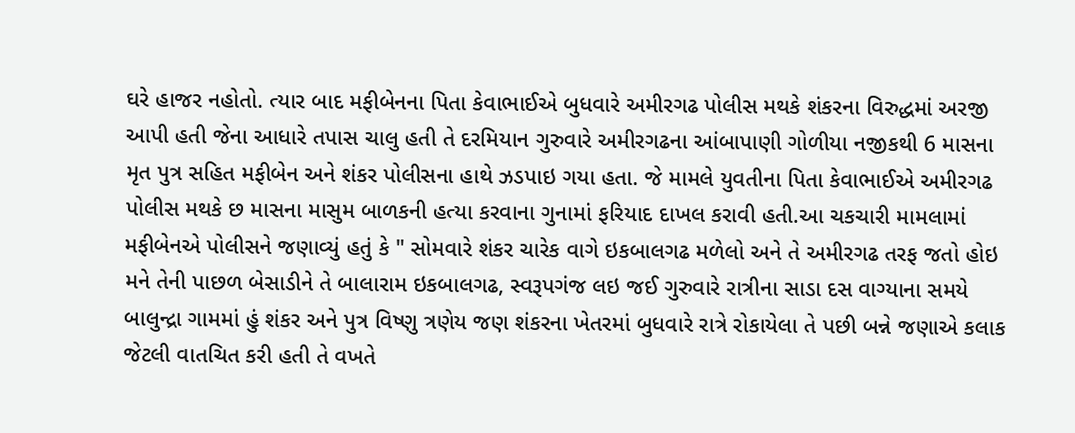ઘરે હાજર નહોતો. ત્યાર બાદ મફીબેનના પિતા કેવાભાઈએ બુધવારે અમીરગઢ પોલીસ મથકે શંકરના વિરુદ્ધમાં અરજી આપી હતી જેના આધારે તપાસ ચાલુ હતી તે દરમિયાન ગુરુવારે અમીરગઢના આંબાપાણી ગોળીયા નજીકથી 6 માસના મૃત પુત્ર સહિત મફીબેન અને શંકર પોલીસના હાથે ઝડપાઇ ગયા હતા. જે મામલે યુવતીના પિતા કેવાભાઈએ અમીરગઢ પોલીસ મથકે છ માસના માસુમ બાળકની હત્યા કરવાના ગુનામાં ફરિયાદ દાખલ કરાવી હતી.આ ચકચારી મામલામાં મફીબેનએ પોલીસને જણાવ્યું હતું કે " સોમવારે શંકર ચારેક વાગે ઇકબાલગઢ મળેલો અને તે અમીરગઢ તરફ જતો હોઇ મને તેની પાછળ બેસાડીને તે બાલારામ ઇકબાલગઢ, સ્વરૂપગંજ લઇ જઈ ગુરુવારે રાત્રીના સાડા દસ વાગ્યાના સમયે બાલુન્દ્રા ગામમાં હું શંકર અને પુત્ર વિષ્ણુ ત્રણેય જણ શંકરના ખેતરમાં બુધવારે રાત્રે રોકાયેલા તે પછી બન્ને જણાએ કલાક જેટલી વાતચિત કરી હતી તે વખતે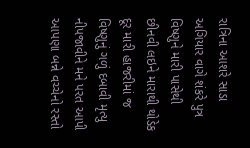રાત્રિના આશરે સાડા અગિયાર વાગે શંકરે પુત્ર વિષ્ણુને મારી પાસેથી છીનવી લઇને મારાથી થોડેક દૂર મારી હાજરીમાં જ વિષ્ણુનું ગળું દબાવી મૃત્યુ નીપજાવીને મને પરત આપી આપણા બન્ને વચ્ચેનો રસ્તો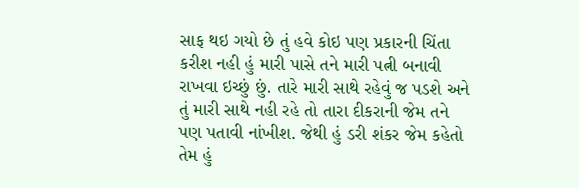સાફ થઇ ગયો છે તું હવે કોઇ પણ પ્રકારની ચિંતા કરીશ નહી હું મારી પાસે તને મારી પત્ની બનાવી રાખવા ઇચ્છું છું. તારે મારી સાથે રહેવું જ પડશે અને તું મારી સાથે નહી રહે તો તારા દીકરાની જેમ તને પણ પતાવી નાંખીશ. જેથી હું ડરી શંકર જેમ કહેતો તેમ હું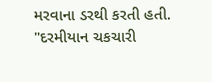મરવાના ડરથી કરતી હતી. "દરમીયાન ચકચારી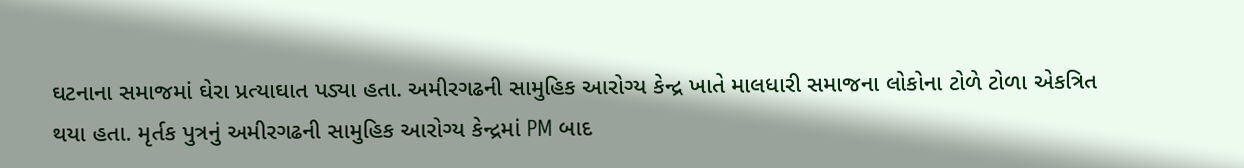ઘટનાના સમાજમાં ઘેરા પ્રત્યાઘાત પડ્યા હતા. અમીરગઢની સામુહિક આરોગ્ય કેન્દ્ર ખાતે માલધારી સમાજના લોકોના ટોળે ટોળા એકત્રિત થયા હતા. મૃર્તક પુત્રનું અમીરગઢની સામુહિક આરોગ્ય કેન્દ્રમાં PM બાદ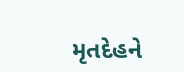મૃતદેહને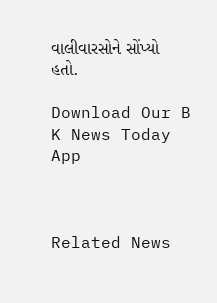વાલીવારસોને સોંપ્યો હતો.

Download Our B K News Today App



Related News